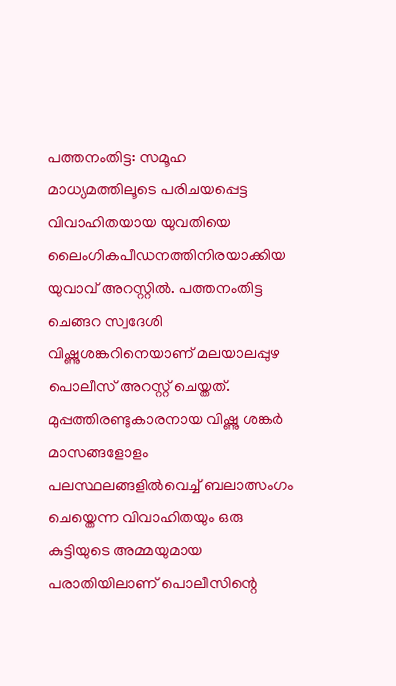പത്തനംതിട്ട: സമൂഹ മാധ്യമത്തിലൂടെ പരിചയപ്പെട്ട വിവാഹിതയായ യുവതിയെ ലൈംഗികപീഡനത്തിനിരയാക്കിയ യുവാവ് അറസ്റ്റിൽ. പത്തനംതിട്ട ചെങ്ങറ സ്വദേശി വിഷ്ണുശങ്കറിനെയാണ് മലയാലപ്പുഴ പൊലീസ് അറസ്റ്റ് ചെയ്തത്. മുപ്പത്തിരണ്ടുകാരനായ വിഷ്ണു ശങ്കർ മാസങ്ങളോളം പലസ്ഥലങ്ങളിൽവെച്ച് ബലാത്സംഗം ചെയ്തെന്ന വിവാഹിതയും ഒരു കുട്ടിയുടെ അമ്മയുമായ പരാതിയിലാണ് പൊലീസിന്റെ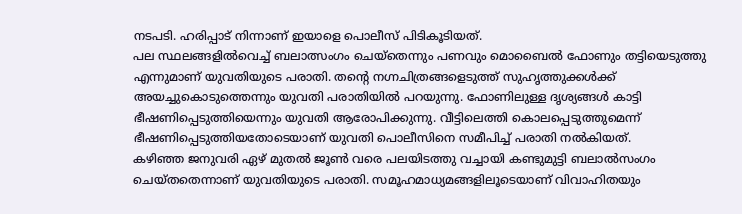നടപടി. ഹരിപ്പാട് നിന്നാണ് ഇയാളെ പൊലീസ് പിടികൂടിയത്.
പല സ്ഥലങ്ങളിൽവെച്ച് ബലാത്സംഗം ചെയ്തെന്നും പണവും മൊബൈൽ ഫോണും തട്ടിയെടുത്തു എന്നുമാണ് യുവതിയുടെ പരാതി. തന്റെ നഗ്നചിത്രങ്ങളെടുത്ത് സുഹൃത്തുക്കൾക്ക് അയച്ചുകൊടുത്തെന്നും യുവതി പരാതിയിൽ പറയുന്നു. ഫോണിലുള്ള ദൃശ്യങ്ങൾ കാട്ടി ഭീഷണിപ്പെടുത്തിയെന്നും യുവതി ആരോപിക്കുന്നു. വീട്ടിലെത്തി കൊലപ്പെടുത്തുമെന്ന് ഭീഷണിപ്പെടുത്തിയതോടെയാണ് യുവതി പൊലീസിനെ സമീപിച്ച് പരാതി നൽകിയത്.
കഴിഞ്ഞ ജനുവരി ഏഴ് മുതൽ ജൂൺ വരെ പലയിടത്തു വച്ചായി കണ്ടുമുട്ടി ബലാൽസംഗം ചെയ്തതെന്നാണ് യുവതിയുടെ പരാതി. സമൂഹമാധ്യമങ്ങളിലൂടെയാണ് വിവാഹിതയും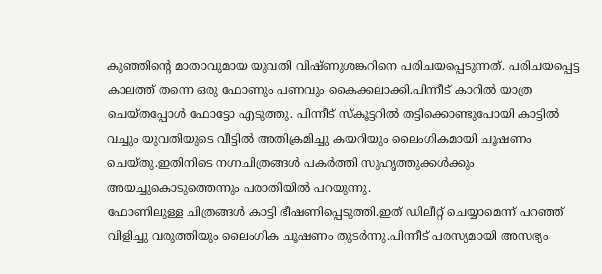കുഞ്ഞിന്റെ മാതാവുമായ യുവതി വിഷ്ണുശങ്കറിനെ പരിചയപ്പെടുന്നത്. പരിചയപ്പെട്ട കാലത്ത് തന്നെ ഒരു ഫോണും പണവും കൈക്കലാക്കി.പിന്നീട് കാറിൽ യാത്ര ചെയ്തപ്പോൾ ഫോട്ടോ എടുത്തു. പിന്നീട് സ്കൂട്ടറിൽ തട്ടിക്കൊണ്ടുപോയി കാട്ടിൽ വച്ചും യുവതിയുടെ വീട്ടിൽ അതിക്രമിച്ചു കയറിയും ലൈംഗികമായി ചൂഷണം ചെയ്തു.ഇതിനിടെ നഗ്നചിത്രങ്ങൾ പകർത്തി സുഹൃത്തുക്കൾക്കും അയച്ചുകൊടുത്തെന്നും പരാതിയിൽ പറയുന്നു.
ഫോണിലുള്ള ചിത്രങ്ങൾ കാട്ടി ഭീഷണിപ്പെടുത്തി.ഇത് ഡിലീറ്റ് ചെയ്യാമെന്ന് പറഞ്ഞ് വിളിച്ചു വരുത്തിയും ലൈംഗിക ചൂഷണം തുടർന്നു.പിന്നീട് പരസ്യമായി അസഭ്യം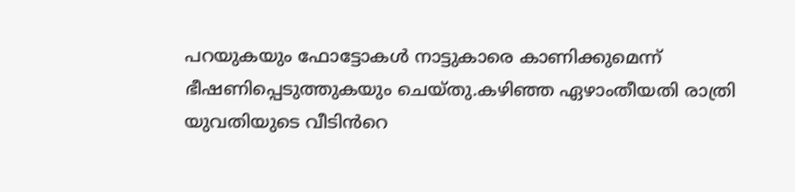പറയുകയും ഫോട്ടോകൾ നാട്ടുകാരെ കാണിക്കുമെന്ന് ഭീഷണിപ്പെടുത്തുകയും ചെയ്തു.കഴിഞ്ഞ ഏഴാംതീയതി രാത്രി യുവതിയുടെ വീടിൻറെ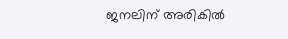ജനലിന് അരികിൽ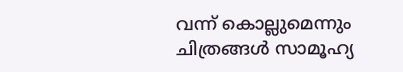വന്ന് കൊല്ലുമെന്നും ചിത്രങ്ങൾ സാമൂഹ്യ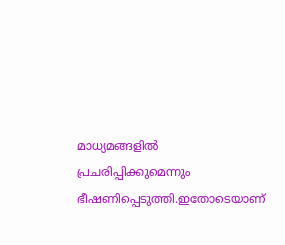മാധ്യമങ്ങളിൽ പ്രചരിപ്പിക്കുമെന്നും ഭീഷണിപ്പെടുത്തി.ഇതോടെയാണ്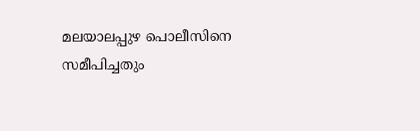മലയാലപ്പുഴ പൊലീസിനെ സമീപിച്ചതും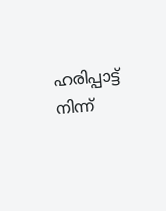ഹരിപ്പാട്ട് നിന്ന്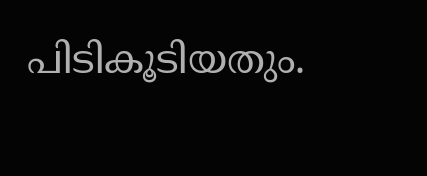പിടികൂടിയതും.